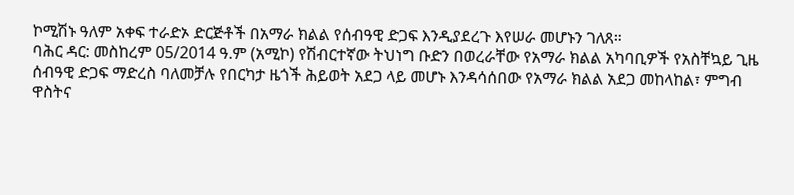ኮሚሽኑ ዓለም አቀፍ ተራድኦ ድርጅቶች በአማራ ክልል የሰብዓዊ ድጋፍ እንዲያደረጉ እየሠራ መሆኑን ገለጸ።
ባሕር ዳር: መስከረም 05/2014 ዓ.ም (አሚኮ) የሽብርተኛው ትህነግ ቡድን በወረራቸው የአማራ ክልል አካባቢዎች የአስቸኳይ ጊዜ ሰብዓዊ ድጋፍ ማድረስ ባለመቻሉ የበርካታ ዜጎች ሕይወት አደጋ ላይ መሆኑ እንዳሳሰበው የአማራ ክልል አደጋ መከላከል፣ ምግብ ዋስትና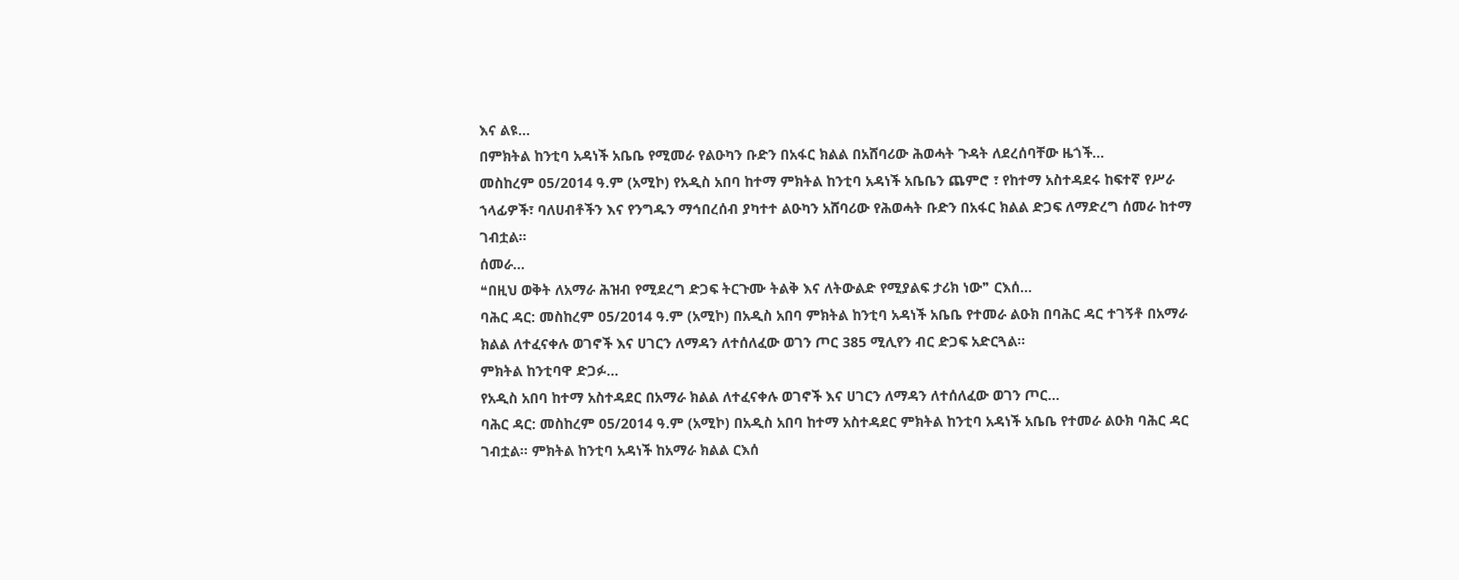እና ልዩ...
በምክትል ከንቲባ አዳነች አቤቤ የሚመራ የልዑካን ቡድን በአፋር ክልል በአሸባሪው ሕወሓት ጉዳት ለደረሰባቸው ዜጎች...
መስከረም 05/2014 ዓ.ም (አሚኮ) የአዲስ አበባ ከተማ ምክትል ከንቲባ አዳነች አቤቤን ጨምሮ ፣ የከተማ አስተዳደሩ ከፍተኛ የሥራ ኀላፊዎች፣ ባለሀብቶችን እና የንግዱን ማኅበረሰብ ያካተተ ልዑካን አሸባሪው የሕወሓት ቡድን በአፋር ክልል ድጋፍ ለማድረግ ሰመራ ከተማ ገብቷል።
ሰመራ...
❝በዚህ ወቅት ለአማራ ሕዝብ የሚደረግ ድጋፍ ትርጉሙ ትልቅ እና ለትውልድ የሚያልፍ ታሪክ ነው❞ ርእሰ...
ባሕር ዳር: መስከረም 05/2014 ዓ.ም (አሚኮ) በአዲስ አበባ ምክትል ከንቲባ አዳነች አቤቤ የተመራ ልዑክ በባሕር ዳር ተገኝቶ በአማራ ክልል ለተፈናቀሉ ወገኖች እና ሀገርን ለማዳን ለተሰለፈው ወገን ጦር 385 ሚሊየን ብር ድጋፍ አድርጓል።
ምክትል ከንቲባዋ ድጋፉ...
የአዲስ አበባ ከተማ አስተዳደር በአማራ ክልል ለተፈናቀሉ ወገኖች እና ሀገርን ለማዳን ለተሰለፈው ወገን ጦር...
ባሕር ዳር: መስከረም 05/2014 ዓ.ም (አሚኮ) በአዲስ አበባ ከተማ አስተዳደር ምክትል ከንቲባ አዳነች አቤቤ የተመራ ልዑክ ባሕር ዳር ገብቷል። ምክትል ከንቲባ አዳነች ከአማራ ክልል ርእሰ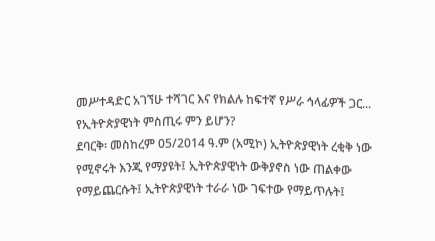መሥተዳድር አገኘሁ ተሻገር እና የክልሉ ከፍተኛ የሥራ ኅላፊዎች ጋር...
የኢትዮጵያዊነት ምስጢሩ ምን ይሆን?
ደባርቅ፡ መስከረም 05/2014 ዓ.ም (አሚኮ) ኢትዮጵያዊነት ረቂቅ ነው የሚኖሩት እንጂ የማያዩት፤ ኢትዮጵያዊነት ውቅያኖስ ነው ጠልቀው የማይጨርሱት፤ ኢትዮጵያዊነት ተራራ ነው ገፍተው የማይጥሉት፤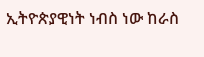ኢትዮጵያዊነት ነብስ ነው ከራስ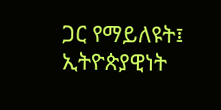ጋር የማይለዩት፤ ኢትዮጵያዊነት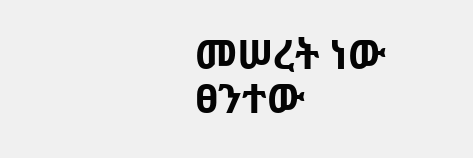መሠረት ነው ፀንተው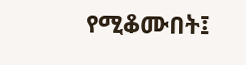የሚቆሙበት፤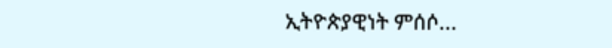ኢትዮጵያዊነት ምሰሶ...